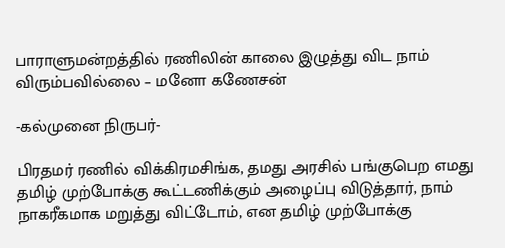பாராளுமன்றத்தில் ரணிலின் காலை இழுத்து விட நாம் விரும்பவில்லை – மனோ கணேசன்

-கல்முனை நிருபர்-

பிரதமர் ரணில் விக்கிரமசிங்க, தமது அரசில் பங்குபெற எமது தமிழ் முற்போக்கு கூட்டணிக்கும் அழைப்பு விடுத்தார், நாம் நாகரீகமாக மறுத்து விட்டோம், என தமிழ் முற்போக்கு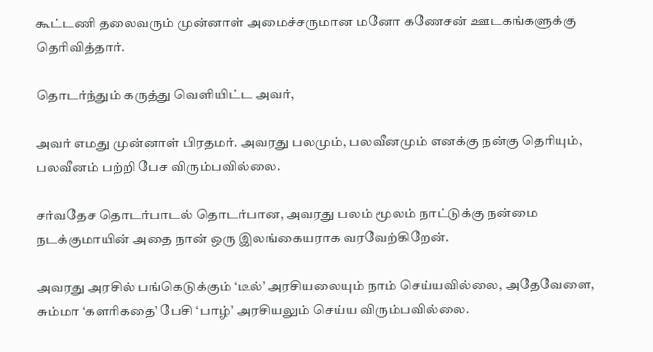கூட்டணி தலைவரும் முன்னாள் அமைச்சருமான மனோ கணேசன் ஊடகங்களுக்கு தெரிவித்தார்.

தொடர்ந்தும் கருத்து வெளியிட்ட அவர்,

அவர் எமது முன்னாள் பிரதமர். அவரது பலமும், பலவீனமும் எனக்கு நன்கு தெரியும், பலவீனம் பற்றி பேச விரும்பவில்லை.

சர்வதேச தொடர்பாடல் தொடர்பான, அவரது பலம் மூலம் நாட்டுக்கு நன்மை நடக்குமாயின் அதை நான் ஒரு இலங்கையராக வரவேற்கிறேன்.

அவரது அரசில் பங்கெடுக்கும் ‘டீல்’ அரசியலையும் நாம் செய்யவில்லை, அதேவேளை, சும்மா ‘களரிகதை’ பேசி ‘பாழ்’ அரசியலும் செய்ய விரும்பவில்லை.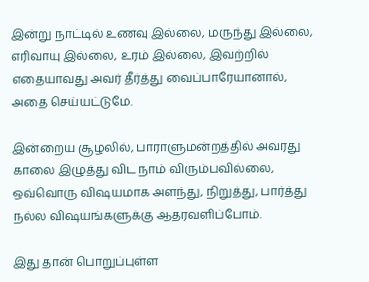இன்று நாட்டில் உணவு இல்லை, மருந்து இல்லை, எரிவாயு இல்லை, உரம் இல்லை, இவற்றில் எதையாவது அவர் தீர்த்து வைப்பாரேயானால், அதை செய்யட்டுமே.

இன்றைய சூழலில், பாராளுமன்றத்தில் அவரது காலை இழுத்து விட நாம் விரும்பவில்லை, ஒவ்வொரு விஷயமாக அளந்து, நிறுத்து, பார்த்து நல்ல விஷயங்களுக்கு ஆதரவளிப்போம்.

இது தான் பொறுப்புள்ள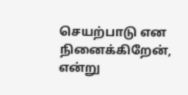செயற்பாடு என நினைக்கிறேன், என்று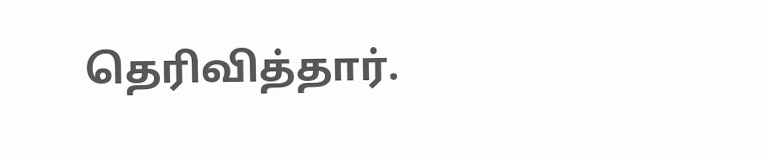தெரிவித்தார்.